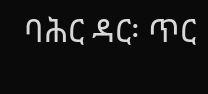ባሕር ዳር፡ ጥር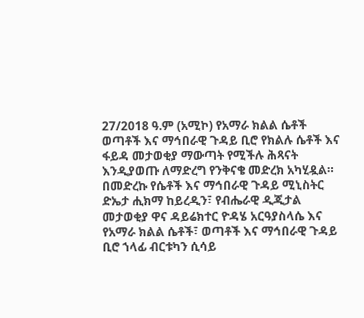27/2018 ዓ.ም (አሚኮ) የአማራ ክልል ሴቶች ወጣቶች እና ማኅበራዊ ጉዳይ ቢሮ የክልሉ ሴቶች እና ፋይዳ መታወቂያ ማውጣት የሚችሉ ሕጻናት እንዲያወጡ ለማድረግ የንቅናቄ መድረክ አካሂዷል።
በመድረኩ የሴቶች እና ማኅበራዊ ጉዳይ ሚኒስትር ድኤታ ሒክማ ከይረዲን፣ የብሔራዊ ዲጂታል መታወቂያ ዋና ዳይሬክተር ዮዳሄ አርዓያስላሴ እና የአማራ ክልል ሴቶች፣ ወጣቶች እና ማኅበራዊ ጉዳይ ቢሮ ኀላፊ ብርቱካን ሲሳይ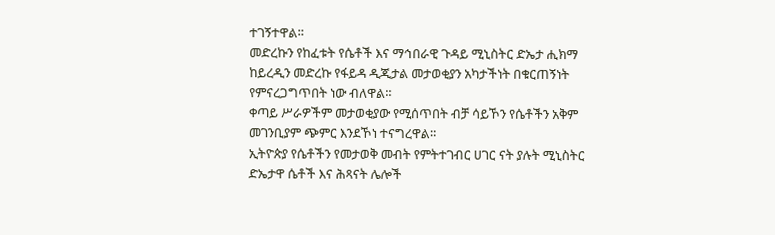ተገኝተዋል።
መድረኩን የከፈቱት የሴቶች እና ማኅበራዊ ጉዳይ ሚኒስትር ድኤታ ሒክማ ከይረዲን መድረኩ የፋይዳ ዲጂታል መታወቂያን አካታችነት በቁርጠኝነት የምናረጋግጥበት ነው ብለዋል።
ቀጣይ ሥራዎችም መታወቂያው የሚሰጥበት ብቻ ሳይኾን የሴቶችን አቅም መገንቢያም ጭምር እንደኾነ ተናግረዋል።
ኢትዮጵያ የሴቶችን የመታወቅ መብት የምትተገብር ሀገር ናት ያሉት ሚኒስትር ድኤታዋ ሴቶች እና ሕጻናት ሌሎች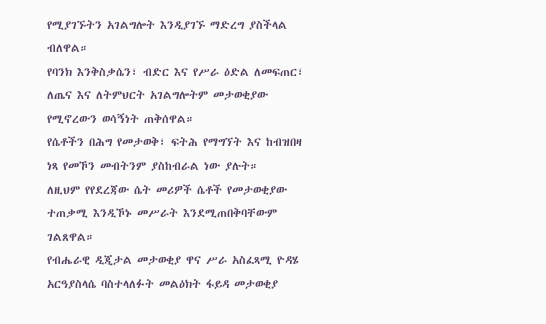የሚያገኙትን አገልግሎት እንዲያገኙ ማድረግ ያስችላል ብለዋል።
የባንክ እንቅስቃሴን፣ ብድር እና የሥራ ዕድል ለመፍጠር፣ ለጤና እና ለትምህርት አገልግሎትም መታወቂያው የሚኖረውን ወሳኝነት ጠቅሰዋል።
የሴቶችን በሕግ የመታወቅ፣ ፍትሕ የማግኘት እና ከብዝበዛ ነጻ የመኾን መብትንም ያስከብራል ነው ያሉት።
ለዚህም የየደረጃው ሴት መሪዎች ሴቶች የመታወቂያው ተጠቃሚ እንዲኾኑ መሥራት እንደሚጠበቅባቸውም ገልጸዋል።
የብሔራዊ ዲጂታል መታወቂያ ዋና ሥራ አስፈጻሚ ዮዳሄ አርዓያስላሴ ባስተላለፉት መልዕክት ፋይዳ መታወቂያ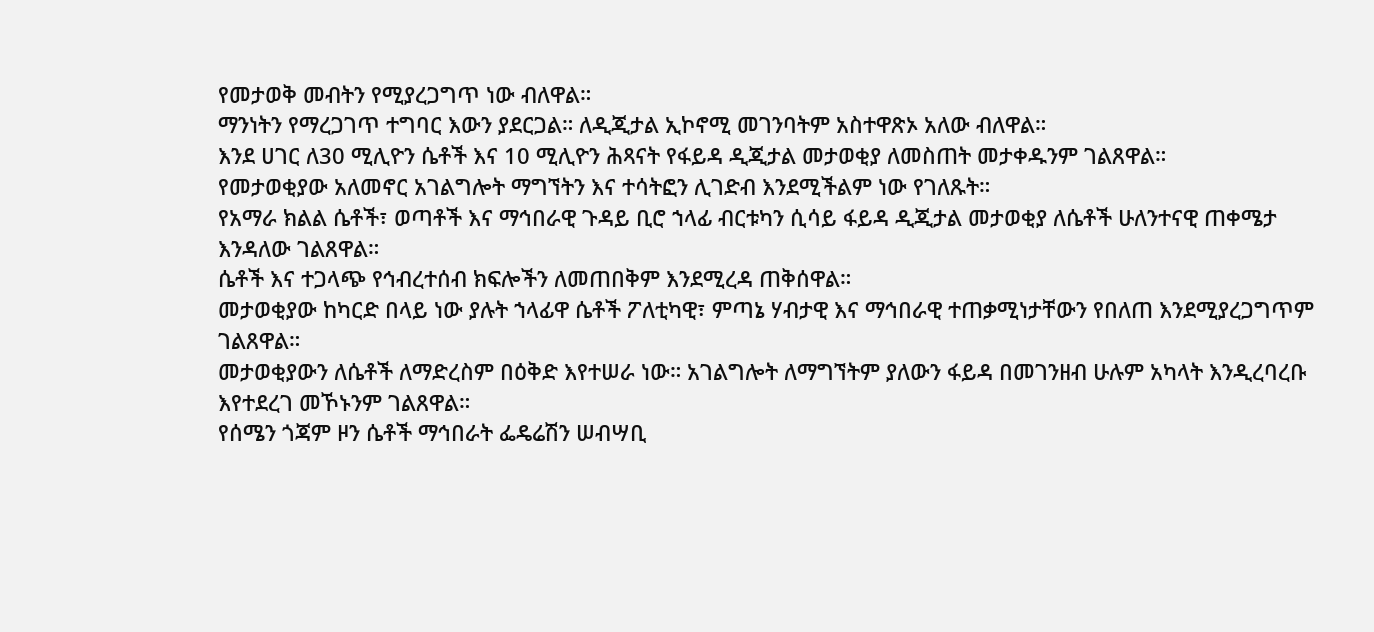የመታወቅ መብትን የሚያረጋግጥ ነው ብለዋል።
ማንነትን የማረጋገጥ ተግባር እውን ያደርጋል። ለዲጂታል ኢኮኖሚ መገንባትም አስተዋጽኦ አለው ብለዋል።
እንደ ሀገር ለ30 ሚሊዮን ሴቶች እና 10 ሚሊዮን ሕጻናት የፋይዳ ዲጂታል መታወቂያ ለመስጠት መታቀዱንም ገልጸዋል።
የመታወቂያው አለመኖር አገልግሎት ማግኘትን እና ተሳትፎን ሊገድብ እንደሚችልም ነው የገለጹት።
የአማራ ክልል ሴቶች፣ ወጣቶች እና ማኅበራዊ ጉዳይ ቢሮ ኀላፊ ብርቱካን ሲሳይ ፋይዳ ዲጂታል መታወቂያ ለሴቶች ሁለንተናዊ ጠቀሜታ እንዳለው ገልጸዋል።
ሴቶች እና ተጋላጭ የኅብረተሰብ ክፍሎችን ለመጠበቅም እንደሚረዳ ጠቅሰዋል።
መታወቂያው ከካርድ በላይ ነው ያሉት ኀላፊዋ ሴቶች ፖለቲካዊ፣ ምጣኔ ሃብታዊ እና ማኅበራዊ ተጠቃሚነታቸውን የበለጠ እንደሚያረጋግጥም ገልጸዋል።
መታወቂያውን ለሴቶች ለማድረስም በዕቅድ እየተሠራ ነው። አገልግሎት ለማግኘትም ያለውን ፋይዳ በመገንዘብ ሁሉም አካላት እንዲረባረቡ እየተደረገ መኾኑንም ገልጸዋል።
የሰሜን ጎጃም ዞን ሴቶች ማኅበራት ፌዴሬሽን ሠብሣቢ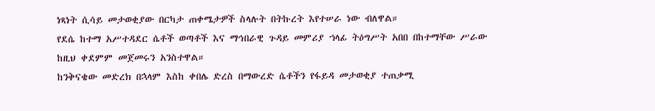ነጻነት ሲሳይ መታወቂያው በርካታ ጠቀሜታዎች ስላሉት በትኩረት እየተሠራ ነው ብለዋል።
የደሴ ከተማ አሥተዳደር ሴቶች ወጣቶች እና ማኅበራዊ ጉዳይ መምሪያ ኀላፊ ትዕግሥት አበበ በከተማቸው ሥራው ከዚህ ቀደምም መጀመሩን አንስተዋል።
ከንቅናቄው መድረክ በኋላም እስከ ቀበሌ ድረስ በማውረድ ሴቶችን የፋይዳ መታወቂያ ተጠቃሚ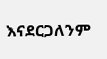እናደርጋለንም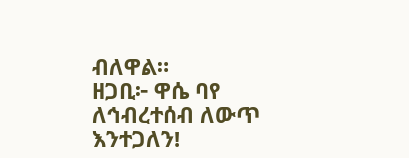ብለዋል።
ዘጋቢ፦ ዋሴ ባየ
ለኅብረተሰብ ለውጥ እንተጋለን!